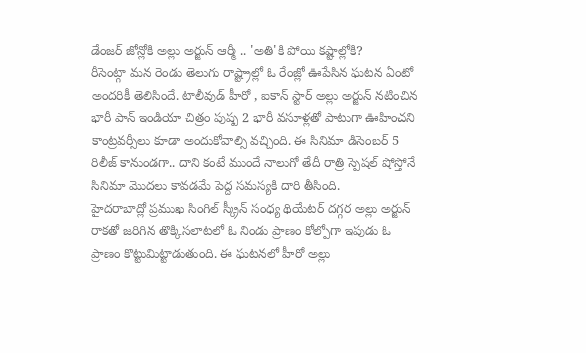డేంజర్ జోన్లోకి అల్లు అర్జున్ ఆర్మీ .. 'అతి'కి పోయి కష్టాల్లోకి?
రీసెంట్గా మన రెండు తెలుగు రాష్ట్రాల్లో ఓ రేంజ్లో ఊపేసిన ఘటన ఏంటో అందరికీ తెలిసిందే. టాలీవుడ్ హీరో , ఐకాన్ స్టార్ అల్లు అర్జున్ నటించిన భారీ పాన్ ఇండియా చిత్రం పుష్ప 2 భారీ వసూళ్లతో పాటుగా ఊహించని కాంట్రవర్సీలు కూడా అందుకోవాల్సి వచ్చింది. ఈ సినిమా డిసెంబర్ 5 రిలీజ్ కానుండగా.. దాని కంటే ముందే నాలుగో తేదీ రాత్రి స్పెషల్ షోస్తోనే సినిమా మొదలు కావడమే పెద్ద సమస్యకి దారి తీసింది.
హైదరాబాద్లో ప్రముఖ సింగిల్ స్క్రీన్ సంధ్య థియేటర్ దగ్గర అల్లు అర్జున్ రాకతో జరిగిన తొక్కిసలాటలో ఓ నిండు ప్రాణం కోల్పోగా ఇపుడు ఓ ప్రాణం కొట్టుమిట్టాడుతుంది. ఈ ఘటనలో హీరో అల్లు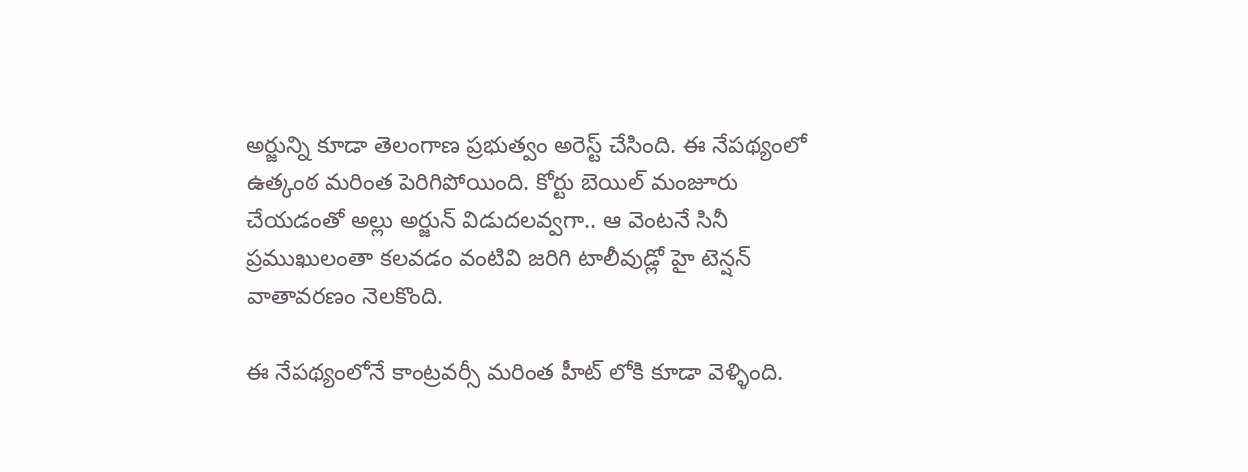అర్జున్ని కూడా తెలంగాణ ప్రభుత్వం అరెస్ట్ చేసింది. ఈ నేపథ్యంలో ఉత్కంఠ మరింత పెరిగిపోయింది. కోర్టు బెయిల్ మంజూరు చేయడంతో అల్లు అర్జున్ విడుదలవ్వగా.. ఆ వెంటనే సినీ ప్రముఖులంతా కలవడం వంటివి జరిగి టాలీవుడ్లో హై టెన్షన్ వాతావరణం నెలకొంది.

ఈ నేపథ్యంలోనే కాంట్రవర్సీ మరింత హీట్ లోకి కూడా వెళ్ళింది.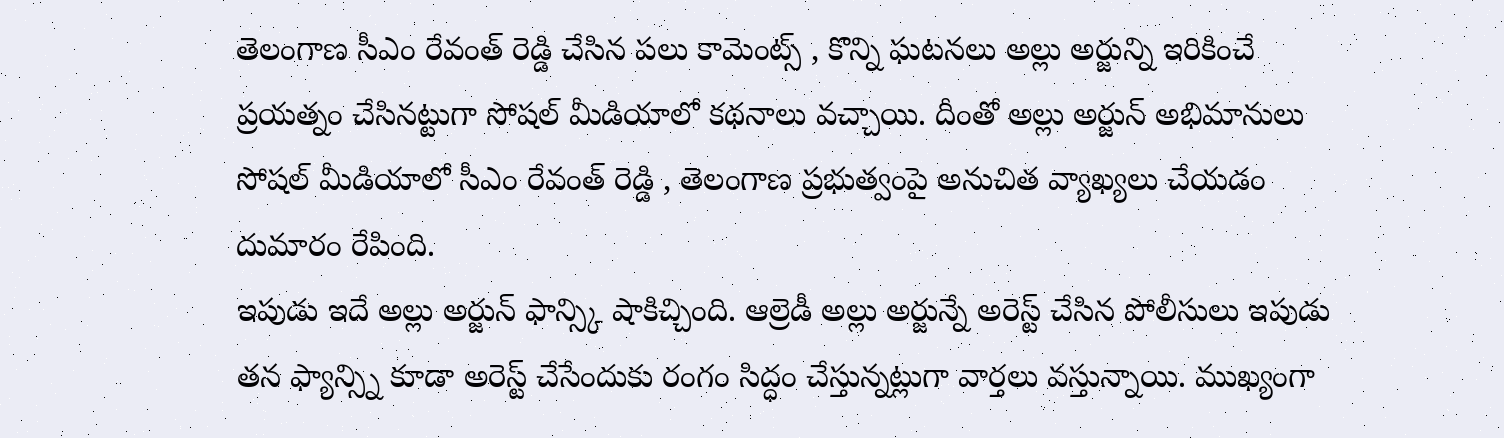తెలంగాణ సీఎం రేవంత్ రెడ్డి చేసిన పలు కామెంట్స్ , కొన్ని ఘటనలు అల్లు అర్జున్ని ఇరికించే ప్రయత్నం చేసినట్టుగా సోషల్ మీడియాలో కథనాలు వచ్చాయి. దీంతో అల్లు అర్జున్ అభిమానులు సోషల్ మీడియాలో సీఎం రేవంత్ రెడ్డి , తెలంగాణ ప్రభుత్వంపై అనుచిత వ్యాఖ్యలు చేయడం దుమారం రేపింది.
ఇపుడు ఇదే అల్లు అర్జున్ ఫాన్స్కి షాకిచ్చింది. ఆల్రెడీ అల్లు అర్జున్నే అరెస్ట్ చేసిన పోలీసులు ఇపుడు తన ఫ్యాన్స్ని కూడా అరెస్ట్ చేసేందుకు రంగం సిద్ధం చేస్తున్నట్లుగా వార్తలు వస్తున్నాయి. ముఖ్యంగా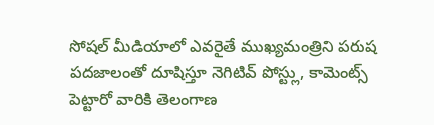సోషల్ మీడియాలో ఎవరైతే ముఖ్యమంత్రిని పరుష పదజాలంతో దూషిస్తూ నెగిటివ్ పోస్ట్లు, కామెంట్స్ పెట్టారో వారికి తెలంగాణ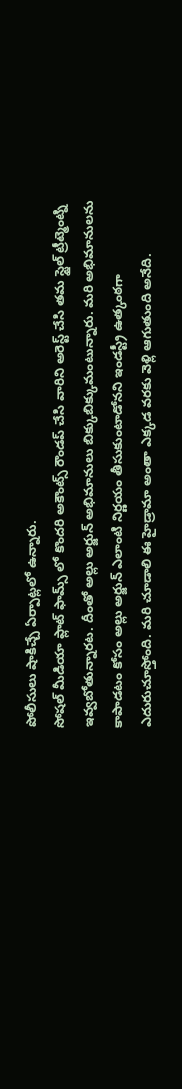పోలీసులు షాకిచ్చే ఏర్పాట్లలో ఉన్నారు.
సోషల్ మీడియా ప్లాట్ ఫామ్స్ లో కొందరి అకౌంట్స్ రౌండప్ చేసి వారిని అరెస్ట్ చేసి తమ స్టైల్ ట్రీట్మెంట్ని ఇవ్వబోతున్నారట. దీంతో అల్లు అర్జున్ అభిమానులు బిక్కుబిక్కుమంటున్నారు. మరి అభిమానులను కాపాడటం కోసం అల్లు అర్జున్ ఎలాంటి నిర్ణయం తీసుకుంటాడోనని ఇండస్ట్రీ ఉత్కంఠగా ఎదురుచూస్తోంది. మరి చూడాలి ఈ హైడ్రామా అంతా ఎక్కడ వరకు వెళ్లి ఆగుతుంది అనేది.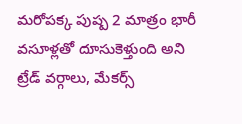మరోపక్క పుష్ప 2 మాత్రం భారీ వసూళ్లతో దూసుకెళ్తుంది అని ట్రేడ్ వర్గాలు, మేకర్స్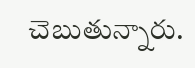చెబుతున్నారు.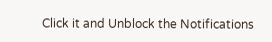Click it and Unblock the Notifications